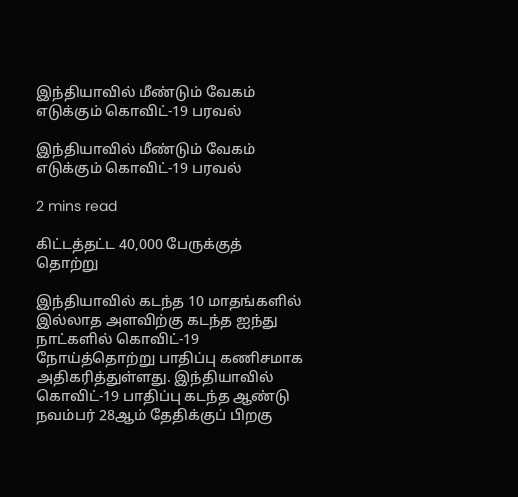இந்தியாவில் மீண்டும் வேகம் எடுக்கும் கொவிட்-19 பரவல்

இந்தியாவில் மீண்டும் வேகம் எடுக்கும் கொவிட்-19 பரவல்

2 mins read

கிட்டத்தட்ட 40,000 பேருக்குத் தொற்று

இந்தியாவில் கடந்த 10 மாதங்களில் இல்லாத அளவிற்கு கடந்த ஐந்து நாட்களில் கொவிட்-19 நோய்த்தொற்று பாதிப்பு கணிசமாக அதிகரித்துள்ளது. இந்தியாவில் கொவிட்-19 பாதிப்பு கடந்த ஆண்டு நவம்பர் 28ஆம் தேதிக்குப் பிறகு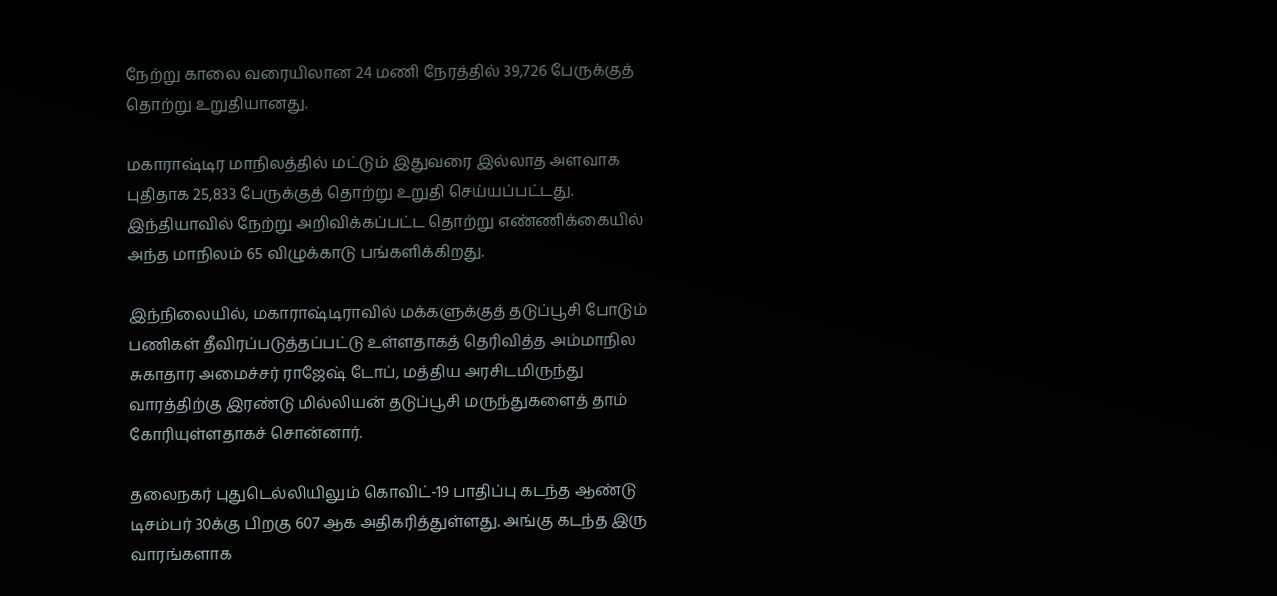நேற்று காலை வரையிலான 24 மணி நேரத்தில் 39,726 பேருக்குத் தொற்று உறுதியானது.

மகாராஷ்டிர மாநிலத்தில் மட்டும் இதுவரை இல்லாத அளவாக புதிதாக 25,833 பேருக்குத் தொற்று உறுதி செய்யப்பட்டது. இந்தியாவில் நேற்று அறிவிக்கப்பட்ட தொற்று எண்ணிக்கையில் அந்த மாநிலம் 65 விழுக்காடு பங்களிக்கிறது.

இந்நிலையில், மகாராஷ்டிராவில் மக்களுக்குத் தடுப்பூசி போடும் பணிகள் தீவிரப்படுத்தப்பட்டு உள்ளதாகத் தெரிவித்த அம்மாநில சுகாதார அமைச்சர் ராஜேஷ் டோப், மத்திய அரசிடமிருந்து வாரத்திற்கு இரண்டு மில்லியன் தடுப்பூசி மருந்துகளைத் தாம் கோரியுள்ளதாகச் சொன்னார்.

தலைநகர் புதுடெல்லியிலும் கொவிட்-19 பாதிப்பு கடந்த ஆண்டு டிசம்பர் 30க்கு பிறகு 607 ஆக அதிகரித்துள்ளது. அங்கு கடந்த இரு வாரங்களாக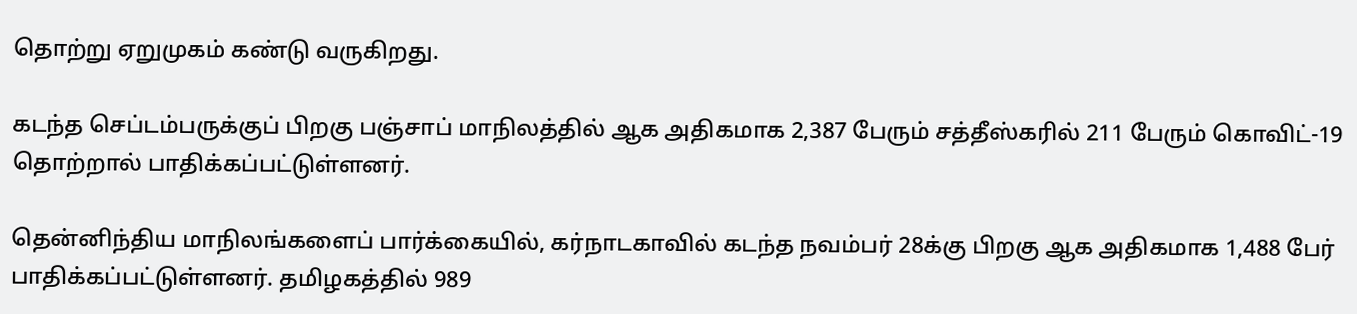தொற்று ஏறுமுகம் கண்டு வருகிறது.

கடந்த செப்டம்பருக்குப் பிறகு பஞ்சாப் மாநிலத்தில் ஆக அதிகமாக 2,387 பேரும் சத்தீஸ்கரில் 211 பேரும் கொவிட்-19 தொற்றால் பாதிக்கப்பட்டுள்ளனர்.

தென்னிந்திய மாநிலங்களைப் பார்க்கையில், கர்நாடகாவில் கடந்த நவம்பர் 28க்கு பிறகு ஆக அதிகமாக 1,488 பேர் பாதிக்கப்பட்டுள்ளனர். தமிழகத்தில் 989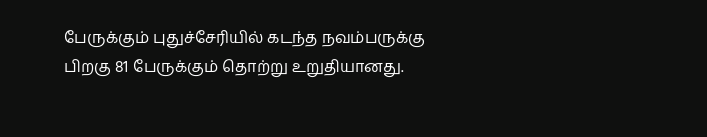பேருக்கும் புதுச்சேரியில் கடந்த நவம்பருக்கு பிறகு 81 பேருக்கும் தொற்று உறுதியானது.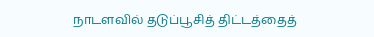நாடளவில் தடுப்பூசித் திட்டத்தைத்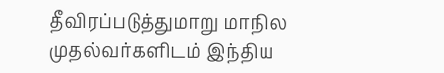தீவிரப்படுத்துமாறு மாநில முதல்வர்களிடம் இந்திய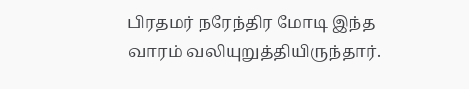பிரதமர் நரேந்திர மோடி இந்த வாரம் வலியுறுத்தியிருந்தார்.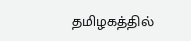தமிழகத்தில்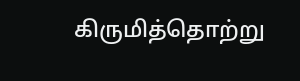கிருமித்தொற்று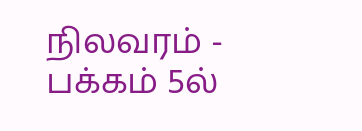நிலவரம் - பக்கம் 5ல்